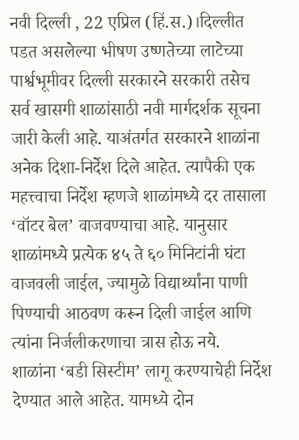नवी दिल्ली , 22 एप्रिल (हिं.स.)।दिल्लीत पडत असलेल्या भीषण उष्णतेच्या लाटेच्या पार्श्वभूमीवर दिल्ली सरकारने सरकारी तसेच सर्व खासगी शाळांसाठी नवी मार्गदर्शक सूचना जारी केली आहे. याअंतर्गत सरकारने शाळांना अनेक दिशा-निर्देश दिले आहेत. त्यापैकी एक महत्त्वाचा निर्देश म्हणजे शाळांमध्ये दर तासाला ‘वॉटर बेल’ वाजवण्याचा आहे. यानुसार शाळांमध्ये प्रत्येक ४५ ते ६० मिनिटांनी घंटा वाजवली जाईल, ज्यामुळे विद्यार्थ्यांना पाणी पिण्याची आठवण करून दिली जाईल आणि त्यांना निर्जलीकरणाचा त्रास होऊ नये.
शाळांना ‘बडी सिस्टीम’ लागू करण्याचेही निर्देश देण्यात आले आहेत. यामध्ये दोन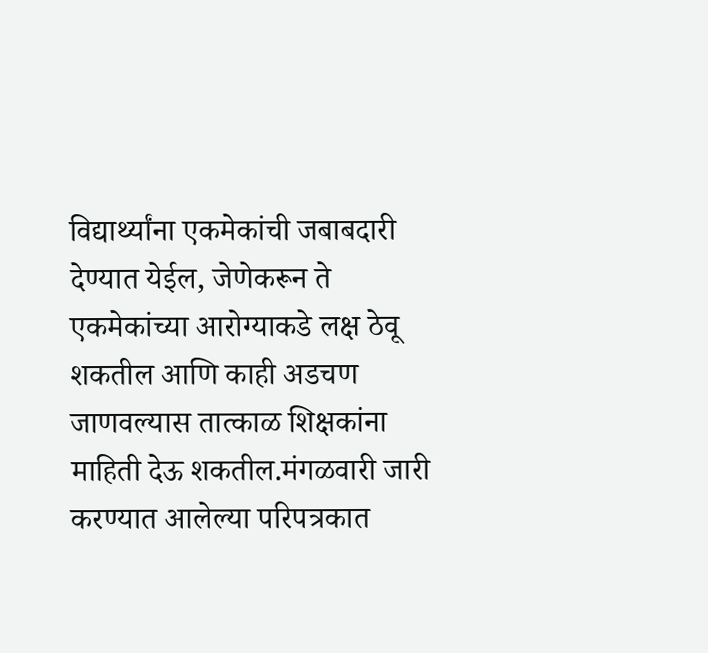विद्यार्थ्यांना एकमेकांची जबाबदारी देण्यात येईल, जेणेकरून ते एकमेकांच्या आरोग्याकडे लक्ष ठेवू शकतील आणि काही अडचण जाणवल्यास तात्काळ शिक्षकांना माहिती देऊ शकतील.मंगळवारी जारी करण्यात आलेल्या परिपत्रकात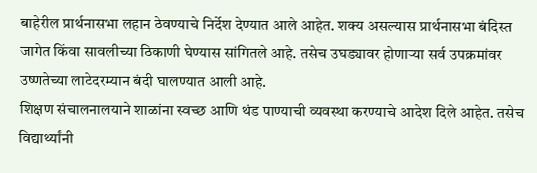बाहेरील प्रार्थनासभा लहान ठेवण्याचे निर्देश देण्यात आले आहेत. शक्य असल्यास प्रार्थनासभा बंदिस्त जागेत किंवा सावलीच्या ठिकाणी घेण्यास सांगितले आहे. तसेच उघड्यावर होणाऱ्या सर्व उपक्रमांवर उष्णतेच्या लाटेदरम्यान बंदी घालण्यात आली आहे.
शिक्षण संचालनालयाने शाळांना स्वच्छ आणि थंड पाण्याची व्यवस्था करण्याचे आदेश दिले आहेत. तसेच विद्यार्थ्यांनी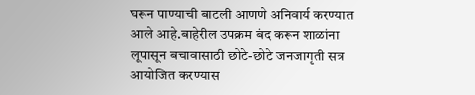घरून पाण्याची बाटली आणणे अनिवार्य करण्यात आले आहे.बाहेरील उपक्रम बंद करून शाळांना लूपासून बचावासाठी छोटे-छोटे जनजागृती सत्र आयोजित करण्यास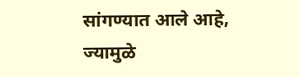सांगण्यात आले आहे, ज्यामुळे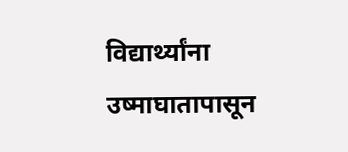विद्यार्थ्यांना उष्माघातापासून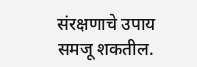संरक्षणाचे उपाय समजू शकतील.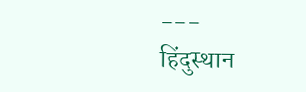---
हिंदुस्थान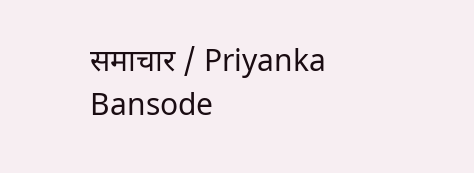समाचार / Priyanka Bansode